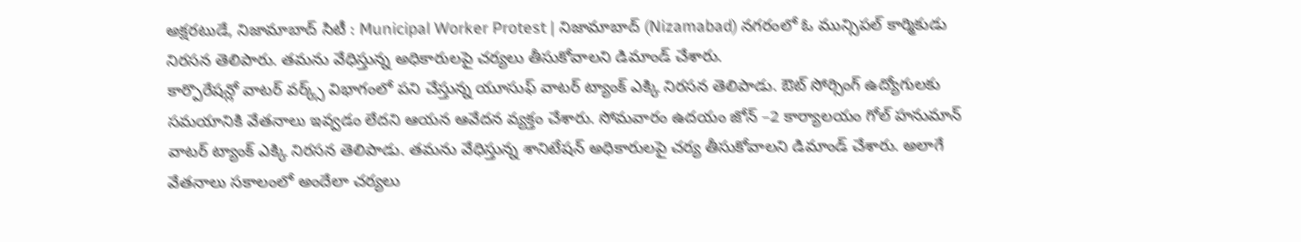అక్షరటుడే, నిజామాబాద్ సిటీ : Municipal Worker Protest | నిజామాబాద్ (Nizamabad) నగరంలో ఓ మున్సిపల్ కార్మికుడు నిరసన తెలిపారు. తమను వేధిస్తున్న అధికారులపై చర్యలు తీసుకోవాలని డిమాండ్ చేశారు.
కార్పొరేషన్లో వాటర్ వర్క్స్ విభాగంలో పని చేస్తున్న యూసుఫ్ వాటర్ ట్యాంక్ ఎక్కి నిరసన తెలిపాడు. ఔట్ సోర్సింగ్ ఉద్యోగులకు సమయానికి వేతనాలు ఇవ్వడం లేదని ఆయన ఆవేదన వ్యక్తం చేశారు. సోమవారం ఉదయం జోన్ –2 కార్యాలయం గోల్ హనుమాన్ వాటర్ ట్యాంక్ ఎక్కి నిరసన తెలిపాడు. తమను వేధిస్తున్న శానిటేషన్ అధికారులపై చర్య తీసుకోవాలని డిమాండ్ చేశారు. అలాగే వేతనాలు సకాలంలో అందేలా చర్యలు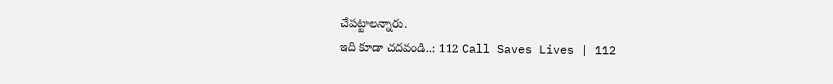చేపట్టాలన్నారు.
ఇది కూడా చదవండి..: 112 Call Saves Lives | 112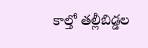కాల్తో తల్లీబిడ్డల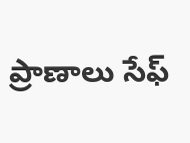ప్రాణాలు సేఫ్